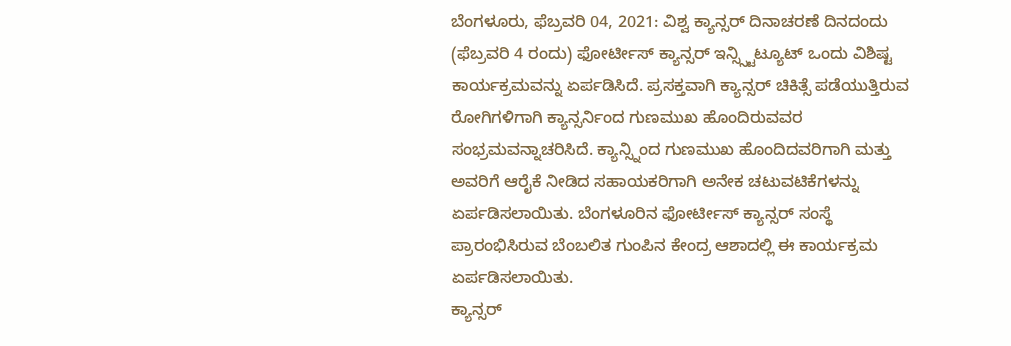ಬೆಂಗಳೂರು, ಫೆಬ್ರವರಿ 04, 2021: ವಿಶ್ವ ಕ್ಯಾನ್ಸರ್ ದಿನಾಚರಣೆ ದಿನದಂದು (ಫೆಬ್ರವರಿ 4 ರಂದು) ಫೋರ್ಟೀಸ್ ಕ್ಯಾನ್ಸರ್ ಇನ್ಸ್ಸ್ಟಿಟ್ಯೂಟ್ ಒಂದು ವಿಶಿಷ್ಟ ಕಾರ್ಯಕ್ರಮವನ್ನು ಏರ್ಪಡಿಸಿದೆ. ಪ್ರಸಕ್ತವಾಗಿ ಕ್ಯಾನ್ಸರ್ ಚಿಕಿತ್ಸೆ ಪಡೆಯುತ್ತಿರುವ ರೋಗಿಗಳಿಗಾಗಿ ಕ್ಯಾನ್ಸರ್ನಿಂದ ಗುಣಮುಖ ಹೊಂದಿರುವವರ ಸಂಭ್ರಮವನ್ನಾಚರಿಸಿದೆ. ಕ್ಯಾನ್ಸ್ನಿಂದ ಗುಣಮುಖ ಹೊಂದಿದವರಿಗಾಗಿ ಮತ್ತು ಅವರಿಗೆ ಆರೈಕೆ ನೀಡಿದ ಸಹಾಯಕರಿಗಾಗಿ ಅನೇಕ ಚಟುವಟಿಕೆಗಳನ್ನು ಏರ್ಪಡಿಸಲಾಯಿತು. ಬೆಂಗಳೂರಿನ ಫೋರ್ಟೀಸ್ ಕ್ಯಾನ್ಸರ್ ಸಂಸ್ಥೆ ಪ್ರಾರಂಭಿಸಿರುವ ಬೆಂಬಲಿತ ಗುಂಪಿನ ಕೇಂದ್ರ ಆಶಾದಲ್ಲಿ ಈ ಕಾರ್ಯಕ್ರಮ ಏರ್ಪಡಿಸಲಾಯಿತು.
ಕ್ಯಾನ್ಸರ್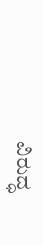ವಿರುದ್ಧ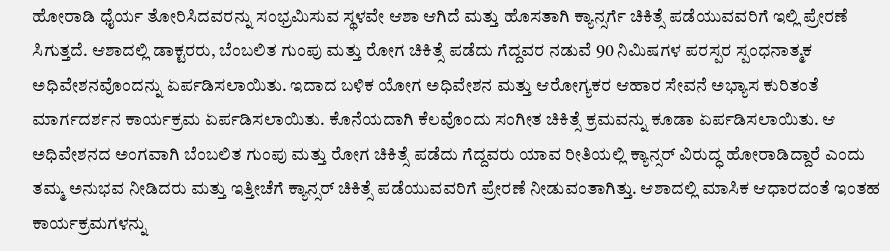ಹೋರಾಡಿ ಧೈರ್ಯ ತೋರಿಸಿದವರನ್ನು ಸಂಭ್ರಮಿಸುವ ಸ್ಥಳವೇ ಆಶಾ ಆಗಿದೆ ಮತ್ತು ಹೊಸತಾಗಿ ಕ್ಯಾನ್ಸರ್ಗೆ ಚಿಕಿತ್ಸೆ ಪಡೆಯುವವರಿಗೆ ಇಲ್ಲಿ ಪ್ರೇರಣೆ ಸಿಗುತ್ತದೆ. ಆಶಾದಲ್ಲಿ ಡಾಕ್ಟರರು, ಬೆಂಬಲಿತ ಗುಂಪು ಮತ್ತು ರೋಗ ಚಿಕಿತ್ಸೆ ಪಡೆದು ಗೆದ್ದವರ ನಡುವೆ 90 ನಿಮಿಷಗಳ ಪರಸ್ಪರ ಸ್ಪಂಧನಾತ್ಮಕ ಅಧಿವೇಶನವೊಂದನ್ನು ಏರ್ಪಡಿಸಲಾಯಿತು. ಇದಾದ ಬಳಿಕ ಯೋಗ ಅಧಿವೇಶನ ಮತ್ತು ಆರೋಗ್ಯಕರ ಆಹಾರ ಸೇವನೆ ಅಭ್ಯಾಸ ಕುರಿತಂತೆ ಮಾರ್ಗದರ್ಶನ ಕಾರ್ಯಕ್ರಮ ಏರ್ಪಡಿಸಲಾಯಿತು. ಕೊನೆಯದಾಗಿ ಕೆಲವೊಂದು ಸಂಗೀತ ಚಿಕಿತ್ಸೆ ಕ್ರಮವನ್ನು ಕೂಡಾ ಏರ್ಪಡಿಸಲಾಯಿತು. ಆ ಅಧಿವೇಶನದ ಅಂಗವಾಗಿ ಬೆಂಬಲಿತ ಗುಂಪು ಮತ್ತು ರೋಗ ಚಿಕಿತ್ಸೆ ಪಡೆದು ಗೆದ್ದವರು ಯಾವ ರೀತಿಯಲ್ಲಿ ಕ್ಯಾನ್ಸರ್ ವಿರುದ್ಧ ಹೋರಾಡಿದ್ದಾರೆ ಎಂದು ತಮ್ಮ ಅನುಭವ ನೀಡಿದರು ಮತ್ತು ಇತ್ತೀಚೆಗೆ ಕ್ಯಾನ್ಸರ್ ಚಿಕಿತ್ಸೆ ಪಡೆಯುವವರಿಗೆ ಪ್ರೇರಣೆ ನೀಡುವಂತಾಗಿತ್ತು. ಆಶಾದಲ್ಲಿ ಮಾಸಿಕ ಆಧಾರದಂತೆ ಇಂತಹ ಕಾರ್ಯಕ್ರಮಗಳನ್ನು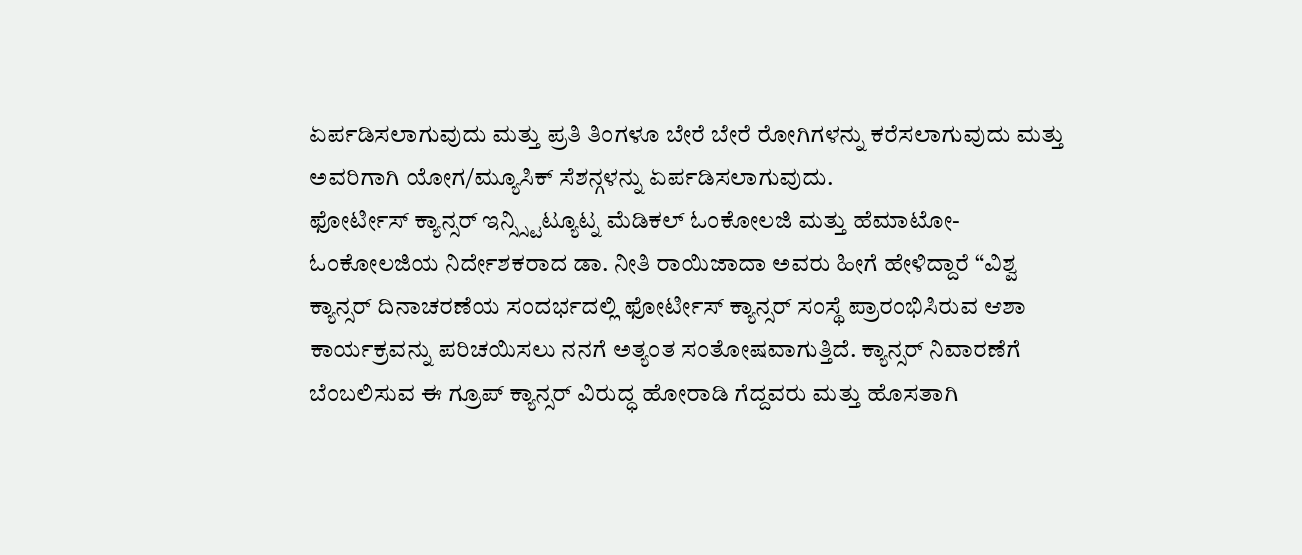ಏರ್ಪಡಿಸಲಾಗುವುದು ಮತ್ತು ಪ್ರತಿ ತಿಂಗಳೂ ಬೇರೆ ಬೇರೆ ರೋಗಿಗಳನ್ನು ಕರೆಸಲಾಗುವುದು ಮತ್ತು ಅವರಿಗಾಗಿ ಯೋಗ/ಮ್ಯೂಸಿಕ್ ಸೆಶನ್ಗಳನ್ನು ಏರ್ಪಡಿಸಲಾಗುವುದು.
ಫೋರ್ಟೀಸ್ ಕ್ಯಾನ್ಸರ್ ಇನ್ಸ್ಸ್ಟಿಟ್ಯೂಟ್ನ ಮೆಡಿಕಲ್ ಓಂಕೋಲಜಿ ಮತ್ತು ಹೆಮಾಟೋ-ಓಂಕೋಲಜಿಯ ನಿರ್ದೇಶಕರಾದ ಡಾ. ನೀತಿ ರಾಯಿಜಾದಾ ಅವರು ಹೀಗೆ ಹೇಳಿದ್ದಾರೆ “ವಿಶ್ವ ಕ್ಯಾನ್ಸರ್ ದಿನಾಚರಣೆಯ ಸಂದರ್ಭದಲ್ಲಿ ಫೋರ್ಟೀಸ್ ಕ್ಯಾನ್ಸರ್ ಸಂಸ್ಥೆ ಪ್ರಾರಂಭಿಸಿರುವ ಆಶಾ ಕಾರ್ಯಕ್ರವನ್ನು ಪರಿಚಯಿಸಲು ನನಗೆ ಅತ್ಯಂತ ಸಂತೋಷವಾಗುತ್ತಿದೆ. ಕ್ಯಾನ್ಸರ್ ನಿವಾರಣೆಗೆ ಬೆಂಬಲಿಸುವ ಈ ಗ್ರೂಪ್ ಕ್ಯಾನ್ಸರ್ ವಿರುದ್ಧ ಹೋರಾಡಿ ಗೆದ್ದವರು ಮತ್ತು ಹೊಸತಾಗಿ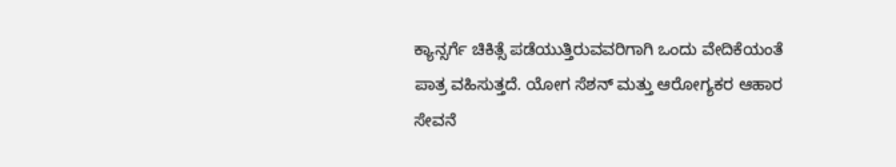ಕ್ಯಾನ್ಸರ್ಗೆ ಚಿಕಿತ್ಸೆ ಪಡೆಯುತ್ತಿರುವವರಿಗಾಗಿ ಒಂದು ವೇದಿಕೆಯಂತೆ ಪಾತ್ರ ವಹಿಸುತ್ತದೆ. ಯೋಗ ಸೆಶನ್ ಮತ್ತು ಆರೋಗ್ಯಕರ ಆಹಾರ ಸೇವನೆ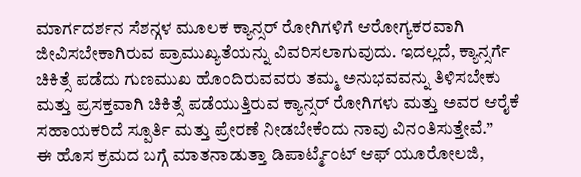ಮಾರ್ಗದರ್ಶನ ಸೆಶನ್ಗಳ ಮೂಲಕ ಕ್ಯಾನ್ಸರ್ ರೋಗಿಗಳಿಗೆ ಆರೋಗ್ಯಕರವಾಗಿ ಜೀವಿಸಬೇಕಾಗಿರುವ ಪ್ರಾಮುಖ್ಯತೆಯನ್ನು ವಿವರಿಸಲಾಗುವುದು. ಇದಲ್ಲದೆ, ಕ್ಯಾನ್ಸರ್ಗೆ ಚಿಕಿತ್ಸೆ ಪಡೆದು ಗುಣಮುಖ ಹೊಂದಿರುವವರು ತಮ್ಮ ಅನುಭವವನ್ನು ತಿಳಿಸಬೇಕು ಮತ್ತು ಪ್ರಸಕ್ತವಾಗಿ ಚಿಕಿತ್ಸೆ ಪಡೆಯುತ್ತಿರುವ ಕ್ಯಾನ್ಸರ್ ರೋಗಿಗಳು ಮತ್ತು ಅವರ ಆರೈಕೆ ಸಹಾಯಕರಿದೆ ಸ್ಪೂರ್ತಿ ಮತ್ತು ಪ್ರೇರಣೆ ನೀಡಬೇಕೆಂದು ನಾವು ವಿನಂತಿಸುತ್ತೇವೆ.”
ಈ ಹೊಸ ಕ್ರಮದ ಬಗ್ಗೆ ಮಾತನಾಡುತ್ತಾ ಡಿಪಾರ್ಟ್ಮೆಂಟ್ ಆಫ್ ಯೂರೋಲಜಿ,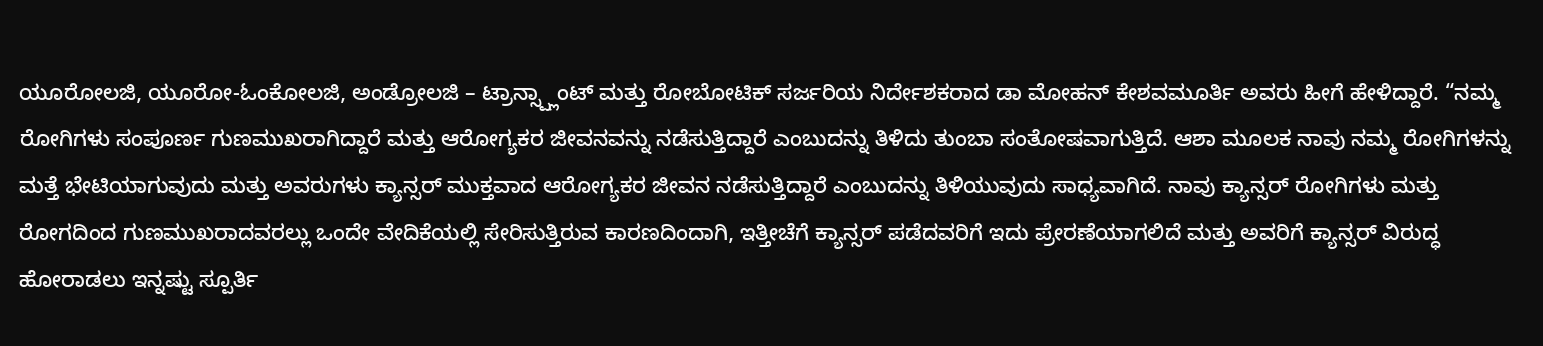ಯೂರೋಲಜಿ, ಯೂರೋ-ಓಂಕೋಲಜಿ, ಅಂಡ್ರೋಲಜಿ – ಟ್ರಾನ್ಸ್ಪ್ಲಾಂಟ್ ಮತ್ತು ರೋಬೋಟಿಕ್ ಸರ್ಜರಿಯ ನಿರ್ದೇಶಕರಾದ ಡಾ ಮೋಹನ್ ಕೇಶವಮೂರ್ತಿ ಅವರು ಹೀಗೆ ಹೇಳಿದ್ದಾರೆ. “ನಮ್ಮ ರೋಗಿಗಳು ಸಂಪೂರ್ಣ ಗುಣಮುಖರಾಗಿದ್ದಾರೆ ಮತ್ತು ಆರೋಗ್ಯಕರ ಜೀವನವನ್ನು ನಡೆಸುತ್ತಿದ್ದಾರೆ ಎಂಬುದನ್ನು ತಿಳಿದು ತುಂಬಾ ಸಂತೋಷವಾಗುತ್ತಿದೆ. ಆಶಾ ಮೂಲಕ ನಾವು ನಮ್ಮ ರೋಗಿಗಳನ್ನು ಮತ್ತೆ ಭೇಟಿಯಾಗುವುದು ಮತ್ತು ಅವರುಗಳು ಕ್ಯಾನ್ಸರ್ ಮುಕ್ತವಾದ ಆರೋಗ್ಯಕರ ಜೀವನ ನಡೆಸುತ್ತಿದ್ದಾರೆ ಎಂಬುದನ್ನು ತಿಳಿಯುವುದು ಸಾಧ್ಯವಾಗಿದೆ. ನಾವು ಕ್ಯಾನ್ಸರ್ ರೋಗಿಗಳು ಮತ್ತು ರೋಗದಿಂದ ಗುಣಮುಖರಾದವರಲ್ಲು ಒಂದೇ ವೇದಿಕೆಯಲ್ಲಿ ಸೇರಿಸುತ್ತಿರುವ ಕಾರಣದಿಂದಾಗಿ, ಇತ್ತೀಚೆಗೆ ಕ್ಯಾನ್ಸರ್ ಪಡೆದವರಿಗೆ ಇದು ಪ್ರೇರಣೆಯಾಗಲಿದೆ ಮತ್ತು ಅವರಿಗೆ ಕ್ಯಾನ್ಸರ್ ವಿರುದ್ಧ ಹೋರಾಡಲು ಇನ್ನಷ್ಟು ಸ್ಪೂರ್ತಿ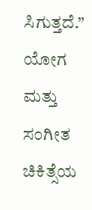ಸಿಗುತ್ತದೆ.”
ಯೋಗ ಮತ್ತು ಸಂಗೀತ ಚಿಕಿತ್ಸೆಯ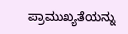ಪ್ರಾಮುಖ್ಯತೆಯನ್ನು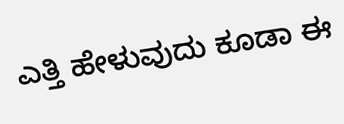ಎತ್ತಿ ಹೇಳುವುದು ಕೂಡಾ ಈ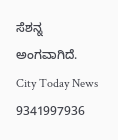ಸೆಶನ್ನ ಅಂಗವಾಗಿದೆ.
City Today News
9341997936